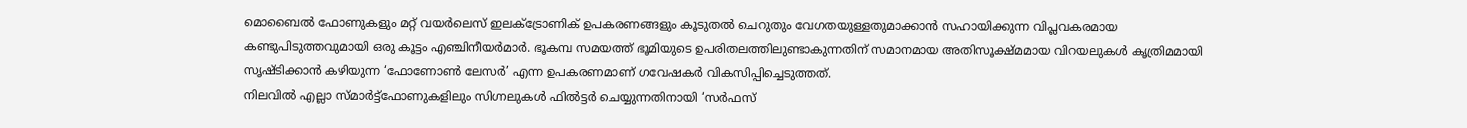മൊബൈൽ ഫോണുകളും മറ്റ് വയർലെസ് ഇലക്ട്രോണിക് ഉപകരണങ്ങളും കൂടുതൽ ചെറുതും വേഗതയുള്ളതുമാക്കാൻ സഹായിക്കുന്ന വിപ്ലവകരമായ കണ്ടുപിടുത്തവുമായി ഒരു കൂട്ടം എഞ്ചിനീയർമാർ. ഭൂകമ്പ സമയത്ത് ഭൂമിയുടെ ഉപരിതലത്തിലുണ്ടാകുന്നതിന് സമാനമായ അതിസൂക്ഷ്മമായ വിറയലുകൾ കൃത്രിമമായി സൃഷ്ടിക്കാൻ കഴിയുന്ന ‘ഫോണോൺ ലേസർ’ എന്ന ഉപകരണമാണ് ഗവേഷകർ വികസിപ്പിച്ചെടുത്തത്.
നിലവിൽ എല്ലാ സ്മാർട്ട്ഫോണുകളിലും സിഗ്നലുകൾ ഫിൽട്ടർ ചെയ്യുന്നതിനായി ‘സർഫസ്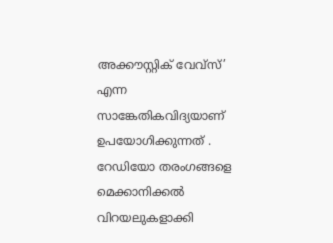അക്കൗസ്റ്റിക് വേവ്സ്’ എന്ന സാങ്കേതികവിദ്യയാണ് ഉപയോഗിക്കുന്നത് . റേഡിയോ തരംഗങ്ങളെ മെക്കാനിക്കൽ വിറയലുകളാക്കി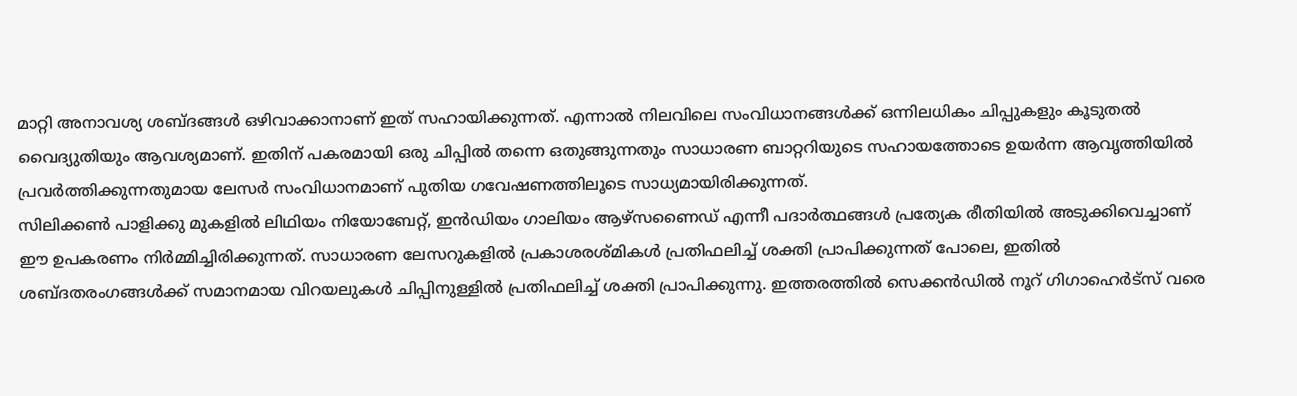മാറ്റി അനാവശ്യ ശബ്ദങ്ങൾ ഒഴിവാക്കാനാണ് ഇത് സഹായിക്കുന്നത്. എന്നാൽ നിലവിലെ സംവിധാനങ്ങൾക്ക് ഒന്നിലധികം ചിപ്പുകളും കൂടുതൽ വൈദ്യുതിയും ആവശ്യമാണ്. ഇതിന് പകരമായി ഒരു ചിപ്പിൽ തന്നെ ഒതുങ്ങുന്നതും സാധാരണ ബാറ്ററിയുടെ സഹായത്തോടെ ഉയർന്ന ആവൃത്തിയിൽ പ്രവർത്തിക്കുന്നതുമായ ലേസർ സംവിധാനമാണ് പുതിയ ഗവേഷണത്തിലൂടെ സാധ്യമായിരിക്കുന്നത്.
സിലിക്കൺ പാളിക്കു മുകളിൽ ലിഥിയം നിയോബേറ്റ്, ഇൻഡിയം ഗാലിയം ആഴ്സണൈഡ് എന്നീ പദാർത്ഥങ്ങൾ പ്രത്യേക രീതിയിൽ അടുക്കിവെച്ചാണ് ഈ ഉപകരണം നിർമ്മിച്ചിരിക്കുന്നത്. സാധാരണ ലേസറുകളിൽ പ്രകാശരശ്മികൾ പ്രതിഫലിച്ച് ശക്തി പ്രാപിക്കുന്നത് പോലെ, ഇതിൽ ശബ്ദതരംഗങ്ങൾക്ക് സമാനമായ വിറയലുകൾ ചിപ്പിനുള്ളിൽ പ്രതിഫലിച്ച് ശക്തി പ്രാപിക്കുന്നു. ഇത്തരത്തിൽ സെക്കൻഡിൽ നൂറ് ഗിഗാഹെർട്സ് വരെ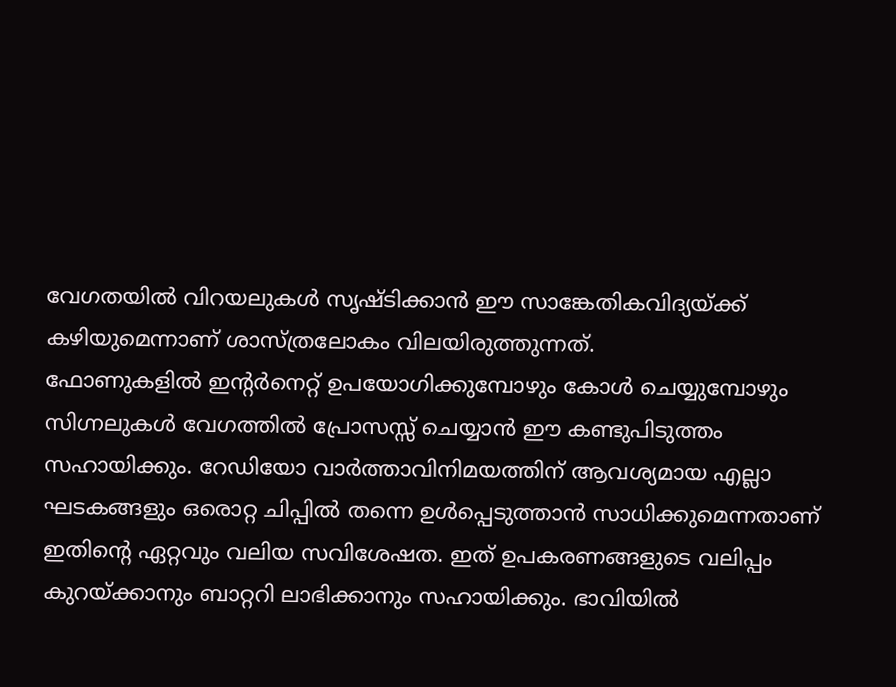വേഗതയിൽ വിറയലുകൾ സൃഷ്ടിക്കാൻ ഈ സാങ്കേതികവിദ്യയ്ക്ക് കഴിയുമെന്നാണ് ശാസ്ത്രലോകം വിലയിരുത്തുന്നത്.
ഫോണുകളിൽ ഇന്റർനെറ്റ് ഉപയോഗിക്കുമ്പോഴും കോൾ ചെയ്യുമ്പോഴും സിഗ്നലുകൾ വേഗത്തിൽ പ്രോസസ്സ് ചെയ്യാൻ ഈ കണ്ടുപിടുത്തം സഹായിക്കും. റേഡിയോ വാർത്താവിനിമയത്തിന് ആവശ്യമായ എല്ലാ ഘടകങ്ങളും ഒരൊറ്റ ചിപ്പിൽ തന്നെ ഉൾപ്പെടുത്താൻ സാധിക്കുമെന്നതാണ് ഇതിന്റെ ഏറ്റവും വലിയ സവിശേഷത. ഇത് ഉപകരണങ്ങളുടെ വലിപ്പം കുറയ്ക്കാനും ബാറ്ററി ലാഭിക്കാനും സഹായിക്കും. ഭാവിയിൽ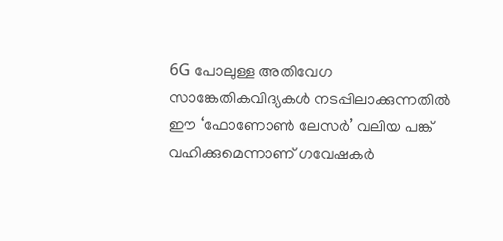6G പോലുള്ള അതിവേഗ സാങ്കേതികവിദ്യകൾ നടപ്പിലാക്കുന്നതിൽ ഈ ‘ഫോണോൺ ലേസർ’ വലിയ പങ്ക് വഹിക്കുമെന്നാണ് ഗവേഷകർ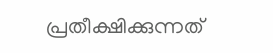പ്രതീക്ഷിക്കുന്നത്